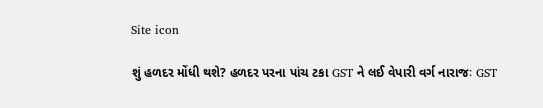Site icon

શું હળદર મોંધી થશે? હળદર પરના પાંચ ટકા GST ને લઈ વેપારી વર્ગ નારાજઃ GST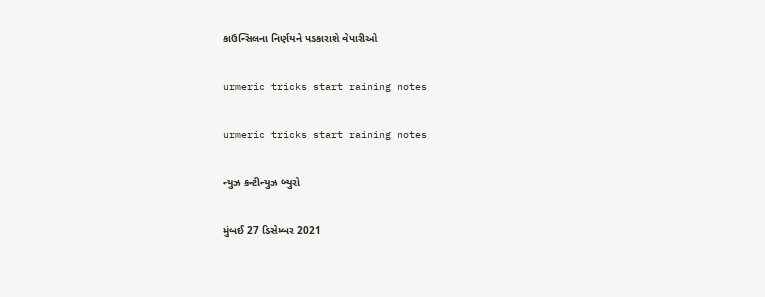કાઉન્સિલના નિર્ણયને પડકારાશે વેપારીઓ

urmeric tricks start raining notes

urmeric tricks start raining notes

ન્યુઝ કન્ટીન્યુઝ બ્યુરો

મુંબઈ 27 ડિસેમ્બર 2021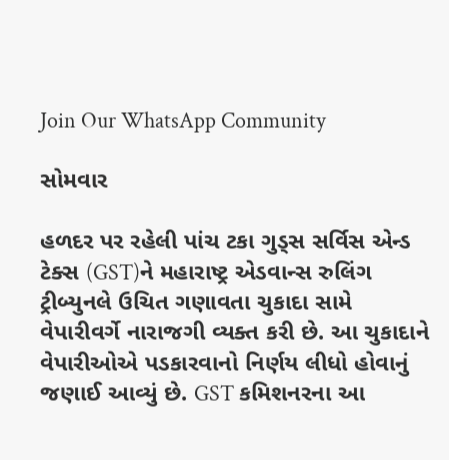Join Our WhatsApp Community

સોમવાર

હળદર પર રહેલી પાંચ ટકા ગુડ્સ સર્વિસ એન્ડ ટેક્સ (GST)ને મહારાષ્ટ્ર એડવાન્સ રુલિંગ ટ્રીબ્યુનલે ઉચિત ગણાવતા ચુકાદા સામે વેપારીવર્ગે નારાજગી વ્યક્ત કરી છે. આ ચુકાદાને વેપારીઓએ પડકારવાનો નિર્ણય લીધો હોવાનું જણાઈ આવ્યું છે. GST કમિશનરના આ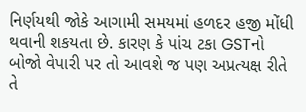નિર્ણયથી જોકે આગામી સમયમાં હળદર હજી મોંધી થવાની શકયતા છે. કારણ કે પાંચ ટકા GSTનો બોજો વેપારી પર તો આવશે જ પણ અપ્રત્યક્ષ રીતે તે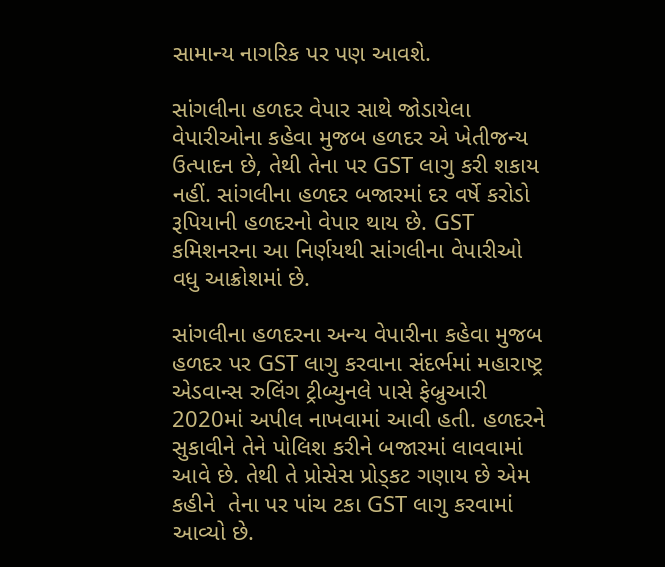સામાન્ય નાગરિક પર પણ આવશે.

સાંગલીના હળદર વેપાર સાથે જોડાયેલા વેપારીઓના કહેવા મુજબ હળદર એ ખેતીજન્ય ઉત્પાદન છે, તેથી તેના પર GST લાગુ કરી શકાય નહીં. સાંગલીના હળદર બજારમાં દર વર્ષે કરોડો રૂપિયાની હળદરનો વેપાર થાય છે. GST કમિશનરના આ નિર્ણયથી સાંગલીના વેપારીઓ વધુ આક્રોશમાં છે.

સાંગલીના હળદરના અન્ય વેપારીના કહેવા મુજબ હળદર પર GST લાગુ કરવાના સંદર્ભમાં મહારાષ્ટ્ર એડવાન્સ રુલિંગ ટ્રીબ્યુનલે પાસે ફેબ્રુઆરી 2020માં અપીલ નાખવામાં આવી હતી. હળદરને સુકાવીને તેને પોલિશ કરીને બજારમાં લાવવામાં આવે છે. તેથી તે પ્રોસેસ પ્રોડ્કટ ગણાય છે એમ કહીને  તેના પર પાંચ ટકા GST લાગુ કરવામાં આવ્યો છે.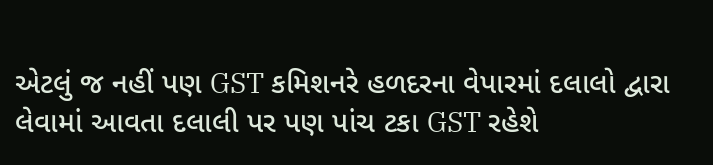એટલું જ નહીં પણ GST કમિશનરે હળદરના વેપારમાં દલાલો દ્વારા લેવામાં આવતા દલાલી પર પણ પાંચ ટકા GST રહેશે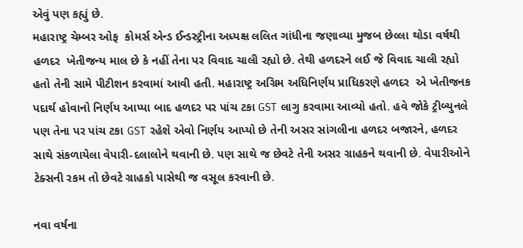એવું પણ કહ્યું છે.
મહારાષ્ટ્ર ચેમ્બર ઓફ  કોમર્સ એન્ડ ઈન્ડસ્ટ્રીના અધ્યક્ષ લલિત ગાંધીના જણાવ્યા મુજબ છેલ્લા થોડા વર્ષથી હળદર  ખેતીજન્ય માલ છે કે નહીં તેના પર વિવાદ ચાલી રહ્યો છે. તેથી હળદરને લઈ જે વિવાદ ચાલી રહ્યો હતો તેની સામે પીટીશન કરવામાં આવી હતી. મહારાષ્ટ્ર અગ્રિમ અધિનિર્ણય પ્રાધિકરણે હળદર  એ ખેતીજનક પદાર્થ હોવાનો નિર્ણય આપ્યા બાદ હળદર પર પાંચ ટકા GST લાગુ કરવામા આવ્યો હતો. હવે જોકે ટ્રીબ્યુનલે પણ તેના પર પાંચ ટકા GST રહેશે એવો નિર્ણય આપ્યો છે તેની અસર સાંગલીના હળદર બજારને, હળદર સાથે સંકળાયેલા વેપારી-દલાલોને થવાની છે. પણ સાથે જ છેવટે તેની અસર ગ્રાહકને થવાની છે. વેપારીઓને ટેક્સની રકમ તો છેવટે ગ્રાહકો પાસેથી જ વસૂલ કરવાની છે.

નવા વર્ષના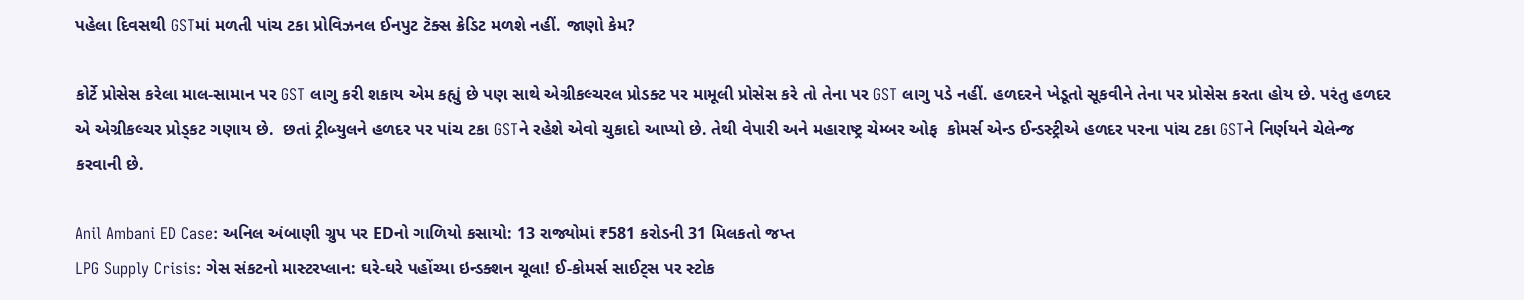પહેલા દિવસથી GSTમાં મળતી પાંચ ટકા પ્રોવિઝનલ ઈનપુટ ટૅક્સ ક્રેડિટ મળશે નહીં. જાણો કેમ?

કોર્ટે પ્રોસેસ કરેલા માલ-સામાન પર GST લાગુ કરી શકાય એમ કહ્યું છે પણ સાથે એગ્રીકલ્ચરલ પ્રોડક્ટ પર મામૂલી પ્રોસેસ કરે તો તેના પર GST લાગુ પડે નહીં. હળદરને ખેડૂતો સૂકવીને તેના પર પ્રોસેસ કરતા હોય છે. પરંતુ હળદર એ એગ્રીકલ્ચર પ્રોડ્કટ ગણાય છે.  છતાં ટ્રીબ્યુલને હળદર પર પાંચ ટકા GSTને રહેશે એવો ચુકાદો આપ્યો છે. તેથી વેપારી અને મહારાષ્ટ્ર ચેમ્બર ઓફ  કોમર્સ એન્ડ ઈન્ડસ્ટ્રીએ હળદર પરના પાંચ ટકા GSTને નિર્ણયને ચેલેન્જ કરવાની છે.

Anil Ambani ED Case: અનિલ અંબાણી ગ્રુપ પર EDનો ગાળિયો કસાયો: 13 રાજ્યોમાં ₹581 કરોડની 31 મિલકતો જપ્ત
LPG Supply Crisis: ગેસ સંકટનો માસ્ટરપ્લાન: ઘરે-ઘરે પહોંચ્યા ઇન્ડક્શન ચૂલા! ઈ-કોમર્સ સાઈટ્સ પર સ્ટોક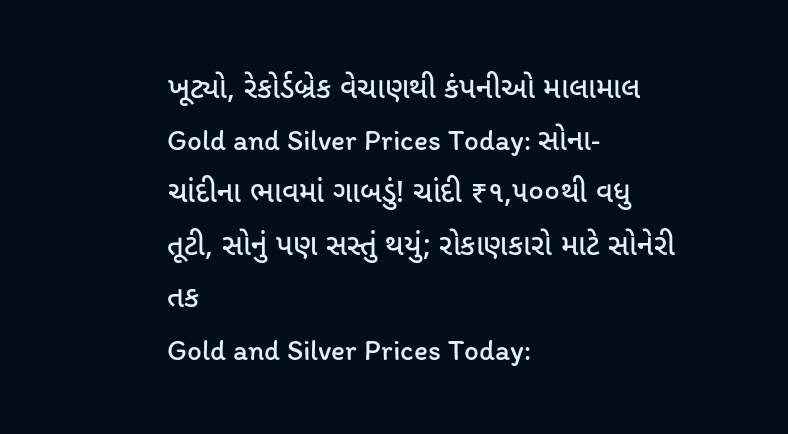ખૂટ્યો, રેકોર્ડબ્રેક વેચાણથી કંપનીઓ માલામાલ
Gold and Silver Prices Today: સોના-ચાંદીના ભાવમાં ગાબડું! ચાંદી ₹૧,૫૦૦થી વધુ તૂટી, સોનું પણ સસ્તું થયું; રોકાણકારો માટે સોનેરી તક
Gold and Silver Prices Today: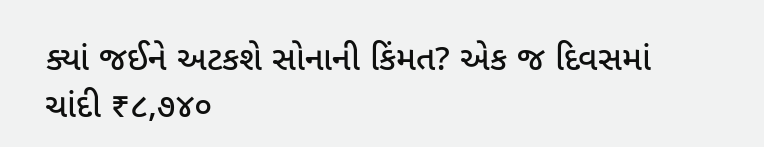ક્યાં જઈને અટકશે સોનાની કિંમત? એક જ દિવસમાં ચાંદી ₹૮,૭૪૦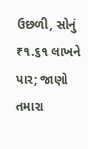ઉછળી, સોનું ₹૧.૬૧ લાખને પાર; જાણો તમારા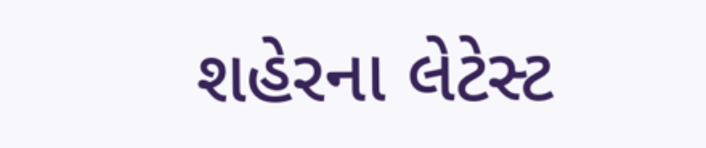શહેરના લેટેસ્ટ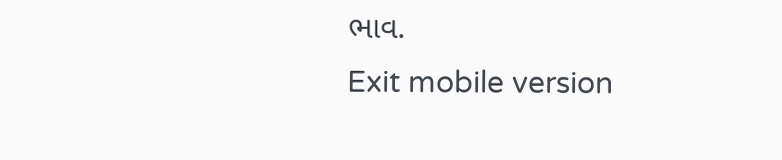ભાવ.
Exit mobile version